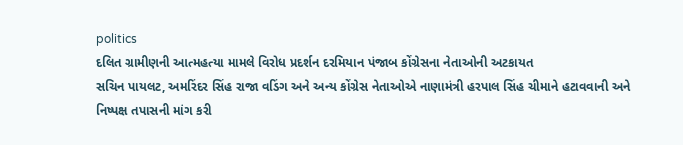politics
દલિત ગ્રામીણની આત્મહત્યા મામલે વિરોધ પ્રદર્શન દરમિયાન પંજાબ કોંગ્રેસના નેતાઓની અટકાયત
સચિન પાયલટ, અમરિંદર સિંહ રાજા વડિંગ અને અન્ય કોંગ્રેસ નેતાઓએ નાણામંત્રી હરપાલ સિંહ ચીમાને હટાવવાની અને નિષ્પક્ષ તપાસની માંગ કરી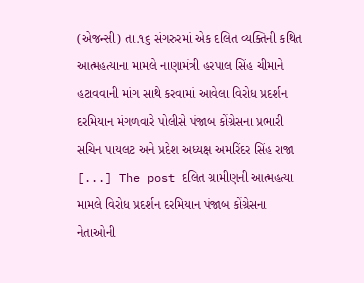(એજન્સી) તા.૧૬ સંગરુરમાં એક દલિત વ્યક્તિની કથિત આત્મહત્યાના મામલે નાણામંત્રી હરપાલ સિંહ ચીમાને હટાવવાની માંગ સાથે કરવામાં આવેલા વિરોધ પ્રદર્શન દરમિયાન મંગળવારે પોલીસે પંજાબ કોંગ્રેસના પ્રભારી સચિન પાયલટ અને પ્રદેશ અધ્યક્ષ અમરિંદર સિંહ રાજા [...] The post દલિત ગ્રામીણની આત્મહત્યા મામલે વિરોધ પ્રદર્શન દરમિયાન પંજાબ કોંગ્રેસના નેતાઓની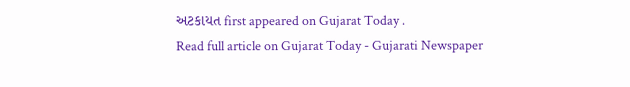અટકાયત first appeared on Gujarat Today .
Read full article on Gujarat Today - Gujarati Newspaper